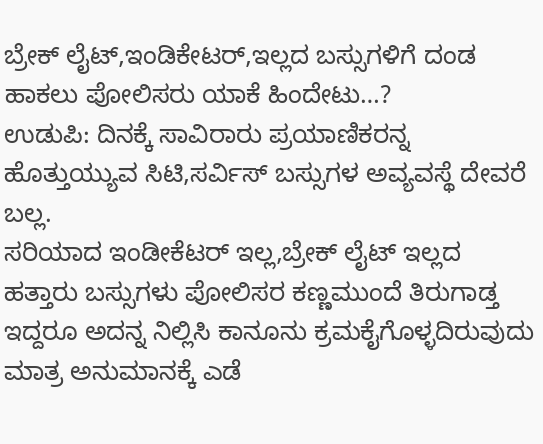ಬ್ರೇಕ್ ಲೈಟ್,ಇಂಡಿಕೇಟರ್,ಇಲ್ಲದ ಬಸ್ಸುಗಳಿಗೆ ದಂಡ ಹಾಕಲು ಪೋಲಿಸರು ಯಾಕೆ ಹಿಂದೇಟು…?
ಉಡುಪಿ: ದಿನಕ್ಕೆ ಸಾವಿರಾರು ಪ್ರಯಾಣಿಕರನ್ನ ಹೊತ್ತುಯ್ಯುವ ಸಿಟಿ,ಸರ್ವಿಸ್ ಬಸ್ಸುಗಳ ಅವ್ಯವಸ್ಥೆ ದೇವರೆ ಬಲ್ಲ.
ಸರಿಯಾದ ಇಂಡೀಕೆಟರ್ ಇಲ್ಲ,ಬ್ರೇಕ್ ಲೈಟ್ ಇಲ್ಲದ ಹತ್ತಾರು ಬಸ್ಸುಗಳು ಪೋಲಿಸರ ಕಣ್ಣಮುಂದೆ ತಿರುಗಾಡ್ತ ಇದ್ದರೂ ಅದನ್ನ ನಿಲ್ಲಿಸಿ ಕಾನೂನು ಕ್ರಮಕೈಗೊಳ್ಳದಿರುವುದು ಮಾತ್ರ ಅನುಮಾನಕ್ಕೆ ಎಡೆ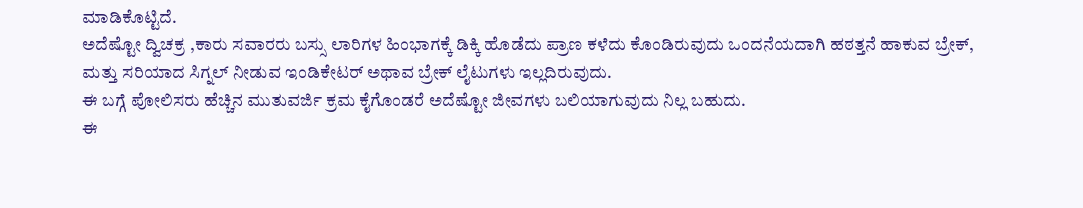ಮಾಡಿಕೊಟ್ಟಿದೆ.
ಅದೆಷ್ಟೋ ದ್ವಿಚಕ್ರ ,ಕಾರು ಸವಾರರು ಬಸ್ಸು ಲಾರಿಗಳ ಹಿಂಭಾಗಕ್ಕೆ ಡಿಕ್ಕಿ ಹೊಡೆದು ಪ್ರಾಣ ಕಳೆದು ಕೊಂಡಿರುವುದು ಒಂದನೆಯದಾಗಿ ಹಠತ್ತನೆ ಹಾಕುವ ಬ್ರೇಕ್, ಮತ್ತು ಸರಿಯಾದ ಸಿಗ್ನಲ್ ನೀಡುವ ಇಂಡಿಕೇಟರ್ ಅಥಾವ ಬ್ರೇಕ್ ಲೈಟುಗಳು ಇಲ್ಲದಿರುವುದು.
ಈ ಬಗ್ಗೆ ಪೋಲಿಸರು ಹೆಚ್ಚಿನ ಮುತುವರ್ಜಿ ಕ್ರಮ ಕೈಗೊಂಡರೆ ಅದೆಷ್ಟೋ ಜೀವಗಳು ಬಲಿಯಾಗುವುದು ನಿಲ್ಲ ಬಹುದು.
ಈ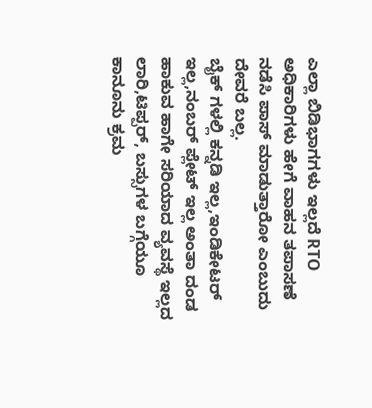ಎಲ್ಲಾ ಬಿಡಿಭಾಗಗಳು ಇಲ್ಲದೆ RTO ಅಧಿಕಾರಿಗಳು ಹೇಗೆ ವಾಹನ ತಪಾಸಣೆ ನಡೆಸಿ ಪಾಸ್ ಮಾಡುತ್ತಾರೋ ಎಂಬುದು ದೇವರೆ ಬಲ್ಲ.
ಬೈಕ್ ಗಳಲ್ಲಿ ಕನ್ನಡಿ ಇಲ್ಲ,ಇಂಡಿಕೇಟರ್ ಇಲ್ಲ,ನಂಬರ್ ಪ್ಲೇಟ್ ಇಲ್ಲ ಅಂತಾ ದಂಡ ಹಾಕುವ ಹಾಗೇ ಸರಿಯಾದ ವ್ಯವಸ್ಥೆ ಇಲ್ಲದ ಲಾರಿ,ಟಿಪ್ಪರ್, ಬಸ್ಸುಗಳ ಬಗ್ಗೆಯೂ ಕಾನೂನು ಕ್ರಮ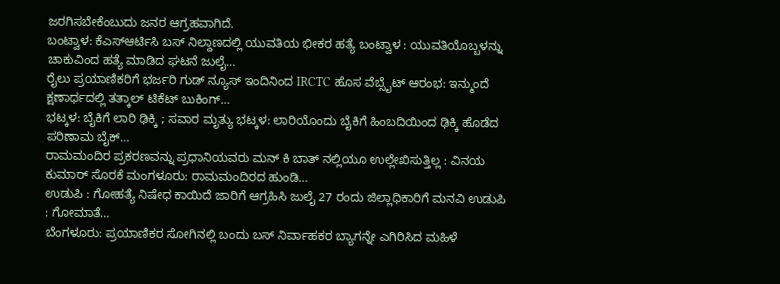ಜರಗಿಸಬೇಕೆಂಬುದು ಜನರ ಆಗ್ರಹವಾಗಿದೆ.
ಬಂಟ್ವಾಳ: ಕೆಎಸ್ಆರ್ಟಿಸಿ ಬಸ್ ನಿಲ್ದಾಣದಲ್ಲಿ ಯುವತಿಯ ಭೀಕರ ಹತ್ಯೆ ಬಂಟ್ವಾಳ : ಯುವತಿಯೊಬ್ಬಳನ್ನು ಚಾಕುವಿಂದ ಹತ್ಯೆ ಮಾಡಿದ ಘಟನೆ ಜುಲೈ…
ರೈಲು ಪ್ರಯಾಣಿಕರಿಗೆ ಭರ್ಜರಿ ಗುಡ್ ನ್ಯೂಸ್ ಇಂದಿನಿಂದ IRCTC ಹೊಸ ವೆಬ್ಸೈಟ್ ಆರಂಭ: ಇನ್ಮುಂದೆ ಕ್ಷಣಾರ್ಧದಲ್ಲಿ ತತ್ಕಾಲ್ ಟಿಕೆಟ್ ಬುಕಿಂಗ್…
ಭಟ್ಕಳ: ಬೈಕಿಗೆ ಲಾರಿ ಢಿಕ್ಕಿ ; ಸವಾರ ಮೃತ್ಯು ಭಟ್ಕಳ: ಲಾರಿಯೊಂದು ಬೈಕಿಗೆ ಹಿಂಬದಿಯಿಂದ ಢಿಕ್ಕಿ ಹೊಡೆದ ಪರಿಣಾಮ ಬೈಕ್…
ರಾಮಮಂದಿರ ಪ್ರಕರಣವನ್ನು ಪ್ರಧಾನಿಯವರು ಮನ್ ಕಿ ಬಾತ್ ನಲ್ಲಿಯೂ ಉಲ್ಲೇಖಿಸುತ್ತಿಲ್ಲ : ವಿನಯ ಕುಮಾರ್ ಸೊರಕೆ ಮಂಗಳೂರು: ರಾಮಮಂದಿರದ ಹುಂಡಿ…
ಉಡುಪಿ : ಗೋಹತ್ಯೆ ನಿಷೇಧ ಕಾಯಿದೆ ಜಾರಿಗೆ ಆಗ್ರಹಿಸಿ ಜುಲೈ 27 ರಂದು ಜಿಲ್ಲಾಧಿಕಾರಿಗೆ ಮನವಿ ಉಡುಪಿ : ಗೋಮಾತೆ…
ಬೆಂಗಳೂರು: ಪ್ರಯಾಣಿಕರ ಸೋಗಿನಲ್ಲಿ ಬಂದು ಬಸ್ ನಿರ್ವಾಹಕರ ಬ್ಯಾಗನ್ನೇ ಎಗಿರಿಸಿದ ಮಹಿಳೆ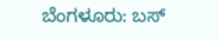ಬೆಂಗಳೂರು: ಬಸ್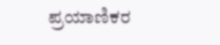ಪ್ರಯಾಣಿಕರ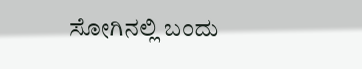ಸೋಗಿನಲ್ಲಿ ಬಂದು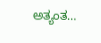ಅತ್ಯಂತ…